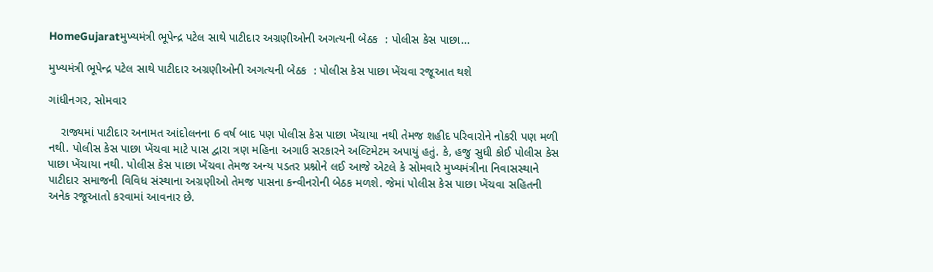HomeGujaratમુખ્યમંત્રી ભૂપેન્દ્ર પટેલ સાથે પાટીદાર અગ્રણીઓની અગત્યની બેઠક  : પોલીસ કેસ પાછા...

મુખ્યમંત્રી ભૂપેન્દ્ર પટેલ સાથે પાટીદાર અગ્રણીઓની અગત્યની બેઠક  : પોલીસ કેસ પાછા ખેંચવા રજૂઆત થશે

ગાંધીનગર, સોમવાર

    રાજ્યમાં પાટીદાર અનામત આંદોલનના 6 વર્ષ બાદ પણ પોલીસ કેસ પાછા ખેંચાયા નથી તેમજ શહીદ પરિવારોને નોકરી પણ મળી નથી. પોલીસ કેસ પાછા ખેંચવા માટે પાસ દ્વારા ત્રણ મહિના અગાઉ સરકારને અલ્ટિમેટમ અપાયું હતું. કે, હજુ સુધી કોઈ પોલીસ કેસ પાછા ખેંચાયા નથી. પોલીસ કેસ પાછા ખેંચવા તેમજ અન્ય પડતર પ્રશ્નોને લઈ આજે એટલે કે સોમવારે મુખ્યમંત્રીના નિવાસસ્થાને પાટીદાર સમાજની વિવિધ સંસ્થાના અગ્રણીઓ તેમજ પાસના કન્વીનરોની બેઠક મળશે. જેમાં પોલીસ કેસ પાછા ખેંચવા સહિતની અનેક રજૂઆતો કરવામાં આવનાર છે.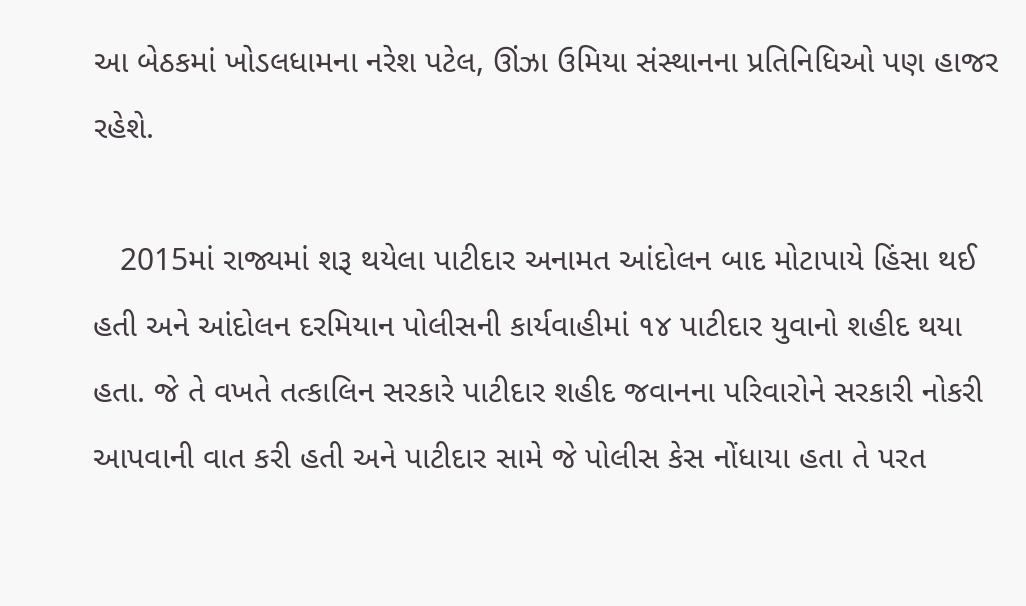આ બેઠકમાં ખોડલધામના નરેશ પટેલ, ઊંઝા ઉમિયા સંસ્થાનના પ્રતિનિધિઓ પણ હાજર રહેશે.

   2015માં રાજ્યમાં શરૂ થયેલા પાટીદાર અનામત આંદોલન બાદ મોટાપાયે હિંસા થઈ હતી અને આંદોલન દરમિયાન પોલીસની કાર્યવાહીમાં ૧૪ પાટીદાર યુવાનો શહીદ થયા હતા. જે તે વખતે તત્કાલિન સરકારે પાટીદાર શહીદ જવાનના પરિવારોને સરકારી નોકરી આપવાની વાત કરી હતી અને પાટીદાર સામે જે પોલીસ કેસ નોંધાયા હતા તે પરત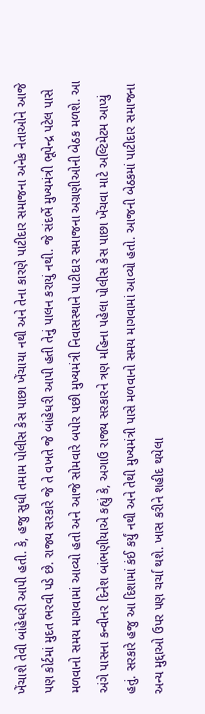ખેંચાશે તેવી બાંહેધરી આપી હતી. કે, હજુ સુધી તમામ પોલીસ કેસ પાછા ખેંચાયા નથી અને તેના કારણે પાટીદાર સમાજના અનેક નેતાઓને આજે પણ કોર્ટમાં મુદત ભરવી પડે છે. રાજ્ય સરકારે જે તે વખતે જે બાંહેધરી આપી હતી તેનું પાલન કરાયું નથી. જે સંદર્ભે મુખ્યમંત્રી ભૂપેન્દ્ર પટેલ પાસે મળવાનો સમય માગવામાં આવ્યો હતો અને આજે સોમવારે બપોર પછી મુખ્યમંત્રી નિવાસસ્થાને પાટીદાર સમાજના અગ્રણીઓની બેઠક મળશે. આ અંગે પાસના કન્વીનર દિનેશ બાંભણીયાએ કહ્યું કે, અગાઉ રાજ્ય સરકારને ત્રણ મહિના પહેલા પોલીસ કેસ પાછા ખેંચવા માટે અલ્ટિમેટમ આપ્યું હતું. સરકારે હજુ આ દિશામાં કંઈ કર્યું નથી અને તેથી મુખ્યમંત્રી પાસે મળવાનો સમય માગવામાં આવ્યો હતો. આજની બેઠકમાં પાટીદાર સમાજના અન્ય મુદ્દાઓ ઉપર પણ ચર્ચા થશે. ખાસ કરીને શહીદ થયેલા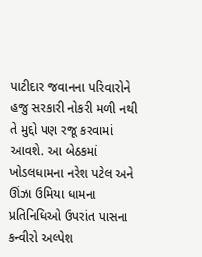પાટીદાર જવાનના પરિવારોને હજુ સરકારી નોકરી મળી નથી તે મુદ્દો પણ રજૂ કરવામાં આવશે. આ બેઠકમાં ખોડલધામના નરેશ પટેલ અને ઊંઝા ઉમિયા ધામના પ્રતિનિધિઓ ઉપરાંત પાસના કન્વીરો અલ્પેશ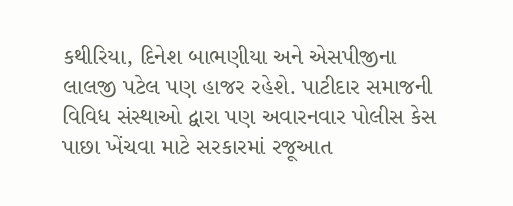કથીરિયા, દિનેશ બાભણીયા અને એસપીજીના લાલજી પટેલ પણ હાજર રહેશે. પાટીદાર સમાજની વિવિધ સંસ્થાઓ દ્વારા પણ અવારનવાર પોલીસ કેસ પાછા ખેંચવા માટે સરકારમાં રજૂઆત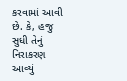કરવામાં આવી છે. કે, હજુ સુધી તેનું નિરાકરણ આવ્યું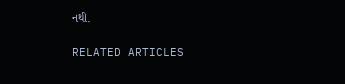નથી.

RELATED ARTICLES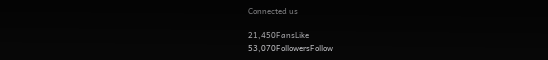Connected us

21,450FansLike
53,070FollowersFollow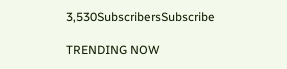3,530SubscribersSubscribe

TRENDING NOW